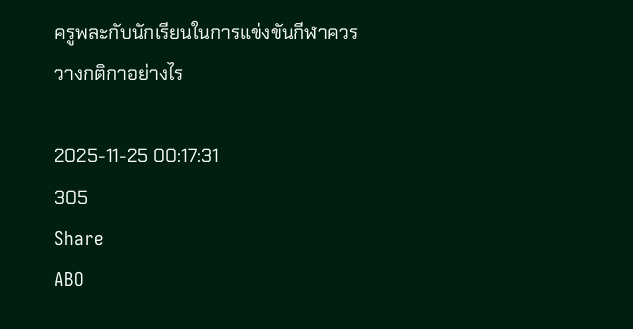ครูพละกับนักเรียนในการแข่งขันกีฬาควรวางกติกาอย่างไร

2025-11-25 00:17:31
305
Share
ABO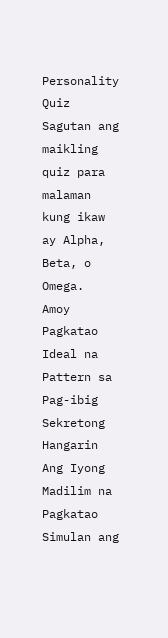Personality Quiz
Sagutan ang maikling quiz para malaman kung ikaw ay Alpha, Beta, o Omega.
Amoy
Pagkatao
Ideal na Pattern sa Pag-ibig
Sekretong Hangarin
Ang Iyong Madilim na Pagkatao
Simulan ang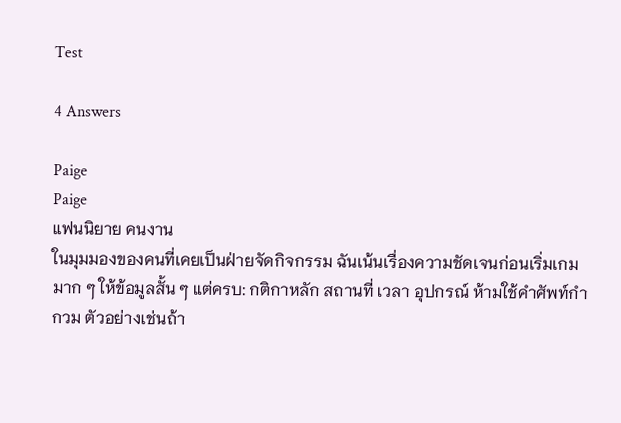Test

4 Answers

Paige
Paige
แฟนนิยาย คนงาน
ในมุมมองของคนที่เคยเป็นฝ่ายจัดกิจกรรม ฉันเน้นเรื่องความชัดเจนก่อนเริ่มเกมมาก ๆ ให้ข้อมูลสั้น ๆ แต่ครบ: กติกาหลัก สถานที่ เวลา อุปกรณ์ ห้ามใช้คำศัพท์กำกวม ตัวอย่างเช่นถ้า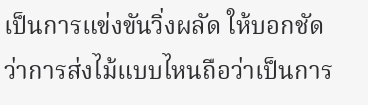เป็นการแข่งขันวิ่งผลัด ให้บอกชัดว่าการส่งไม้แบบไหนถือว่าเป็นการ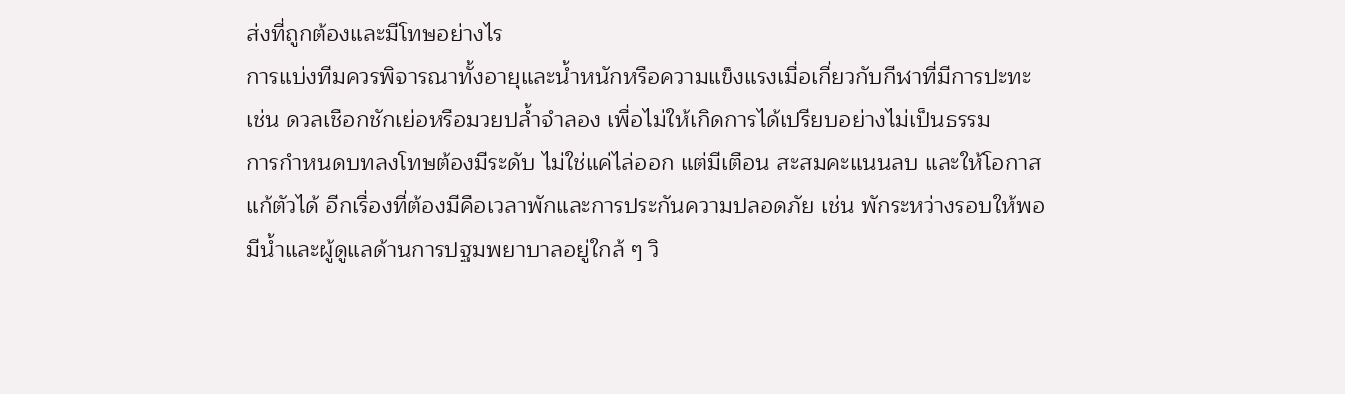ส่งที่ถูกต้องและมีโทษอย่างไร
การแบ่งทีมควรพิจารณาทั้งอายุและน้ำหนักหรือความแข็งแรงเมื่อเกี่ยวกับกีฬาที่มีการปะทะ เช่น ดวลเชือกชักเย่อหรือมวยปล้ำจำลอง เพื่อไม่ให้เกิดการได้เปรียบอย่างไม่เป็นธรรม
การกำหนดบทลงโทษต้องมีระดับ ไม่ใช่แค่ไล่ออก แต่มีเตือน สะสมคะแนนลบ และให้โอกาสแก้ตัวได้ อีกเรื่องที่ต้องมีคือเวลาพักและการประกันความปลอดภัย เช่น พักระหว่างรอบให้พอ มีน้ำและผู้ดูแลด้านการปฐมพยาบาลอยู่ใกล้ ๆ วิ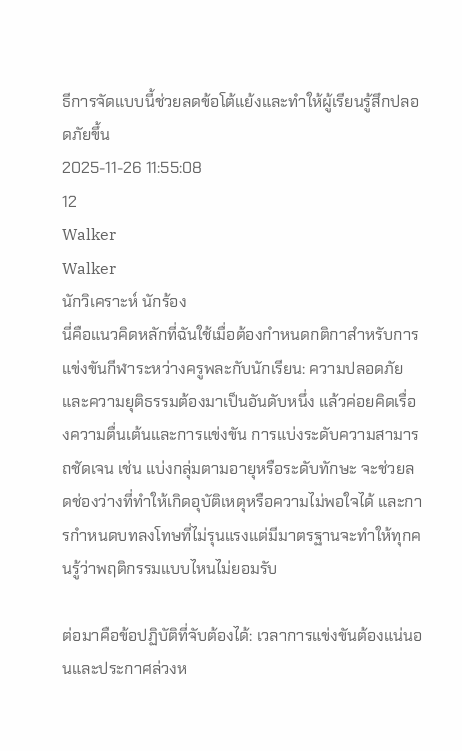ธีการจัดแบบนี้ช่วยลดข้อโต้แย้งและทำให้ผู้เรียนรู้สึกปลอดภัยขึ้น
2025-11-26 11:55:08
12
Walker
Walker
นักวิเคราะห์ นักร้อง
นี่คือแนวคิดหลักที่ฉันใช้เมื่อต้องกำหนดกติกาสำหรับการแข่งขันกีฬาระหว่างครูพละกับนักเรียน: ความปลอดภัยและความยุติธรรมต้องมาเป็นอันดับหนึ่ง แล้วค่อยคิดเรื่องความตื่นเต้นและการแข่งขัน การแบ่งระดับความสามารถชัดเจน เช่น แบ่งกลุ่มตามอายุหรือระดับทักษะ จะช่วยลดช่องว่างที่ทำให้เกิดอุบัติเหตุหรือความไม่พอใจได้ และการกำหนดบทลงโทษที่ไม่รุนแรงแต่มีมาตรฐานจะทำให้ทุกคนรู้ว่าพฤติกรรมแบบไหนไม่ยอมรับ

ต่อมาคือข้อปฏิบัติที่จับต้องได้: เวลาการแข่งขันต้องแน่นอนและประกาศล่วงห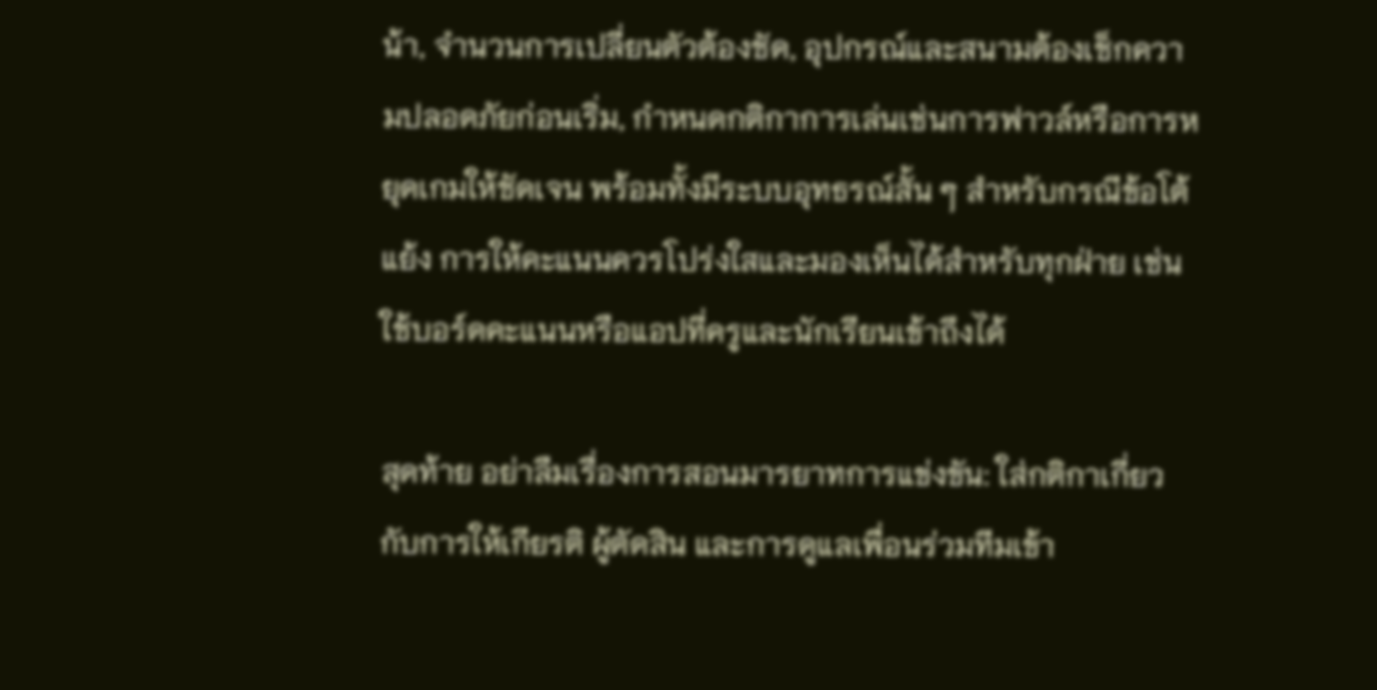น้า, จำนวนการเปลี่ยนตัวต้องชัด, อุปกรณ์และสนามต้องเช็กความปลอดภัยก่อนเริ่ม, กำหนดกติกาการเล่นเช่นการฟาวล์หรือการหยุดเกมให้ชัดเจน พร้อมทั้งมีระบบอุทธรณ์สั้น ๆ สำหรับกรณีข้อโต้แย้ง การให้คะแนนควรโปร่งใสและมองเห็นได้สำหรับทุกฝ่าย เช่น ใช้บอร์ดคะแนนหรือแอปที่ครูและนักเรียนเข้าถึงได้

สุดท้าย อย่าลืมเรื่องการสอนมารยาทการแข่งขัน: ใส่กติกาเกี่ยวกับการให้เกียรติ ผู้ตัดสิน และการดูแลเพื่อนร่วมทีมเข้า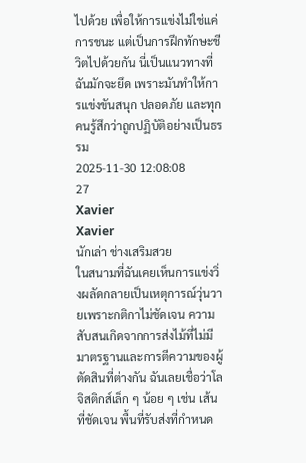ไปด้วย เพื่อให้การแข่งไม่ใช่แค่การชนะ แต่เป็นการฝึกทักษะชีวิตไปด้วยกัน นี่เป็นแนวทางที่ฉันมักจะยึด เพราะมันทำให้การแข่งขันสนุก ปลอดภัย และทุกคนรู้สึกว่าถูกปฏิบัติอย่างเป็นธรรม
2025-11-30 12:08:08
27
Xavier
Xavier
นักเล่า ช่างเสริมสวย
ในสนามที่ฉันเคยเห็นการแข่งวิ่งผลัดกลายเป็นเหตุการณ์วุ่นวายเพราะกติกาไม่ชัดเจน ความสับสนเกิดจากการส่งไม้ที่ไม่มีมาตรฐานและการตีความของผู้ตัดสินที่ต่างกัน ฉันเลยเชื่อว่าโลจิสติกส์เล็ก ๆ น้อย ๆ เช่น เส้นที่ชัดเจน พื้นที่รับส่งที่กำหนด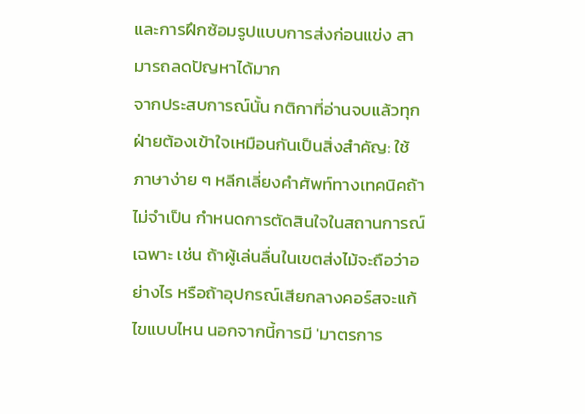และการฝึกซ้อมรูปแบบการส่งก่อนแข่ง สามารถลดปัญหาได้มาก
จากประสบการณ์นั้น กติกาที่อ่านจบแล้วทุกฝ่ายต้องเข้าใจเหมือนกันเป็นสิ่งสำคัญ: ใช้ภาษาง่าย ๆ หลีกเลี่ยงคำศัพท์ทางเทคนิคถ้าไม่จำเป็น กำหนดการตัดสินใจในสถานการณ์เฉพาะ เช่น ถ้าผู้เล่นลื่นในเขตส่งไม้จะถือว่าอย่างไร หรือถ้าอุปกรณ์เสียกลางคอร์สจะแก้ไขแบบไหน นอกจากนี้การมี 'มาตรการ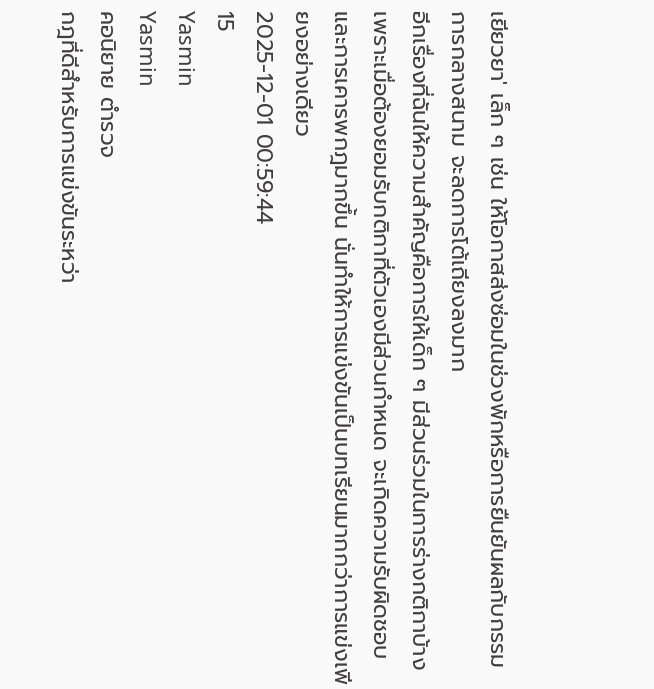เยียวยา' เล็ก ๆ เช่น ให้โอกาสส่งซ่อมในช่วงพักหรือการยืนยันผลกับกรรมการกลางสนาม จะลดการโต้เถียงลงมาก
อีกเรื่องที่ฉันให้ความสำคัญคือการให้เด็ก ๆ มีส่วนร่วมในการร่างกติกาบ้าง เพราะเมื่อต้องยอมรับกติกาที่ตัวเองมีส่วนกำหนด จะเกิดความรับผิดชอบและการเคารพกฎมากขึ้น นั่นทำให้การแข่งขันเป็นบทเรียนมากกว่าการแข่งเพียงอย่างเดียว
2025-12-01 00:59:44
15
Yasmin
Yasmin
คอนิยาย ตำรวจ
กฎที่ดีสำหรับการแข่งขันระหว่า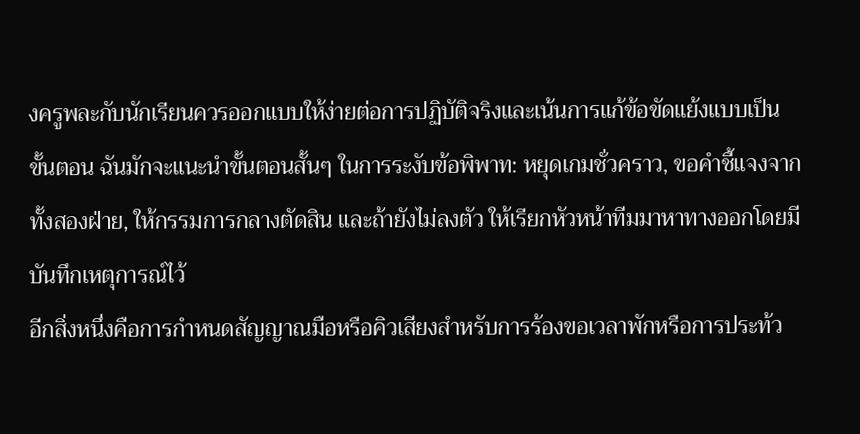งครูพละกับนักเรียนควรออกแบบให้ง่ายต่อการปฏิบัติจริงและเน้นการแก้ข้อขัดแย้งแบบเป็นขั้นตอน ฉันมักจะแนะนำขั้นตอนสั้นๆ ในการระงับข้อพิพาท: หยุดเกมชั่วคราว, ขอคำชี้แจงจากทั้งสองฝ่าย, ให้กรรมการกลางตัดสิน และถ้ายังไม่ลงตัว ให้เรียกหัวหน้าทีมมาหาทางออกโดยมีบันทึกเหตุการณ์ไว้
อีกสิ่งหนึ่งคือการกำหนดสัญญาณมือหรือคิวเสียงสำหรับการร้องขอเวลาพักหรือการประท้ว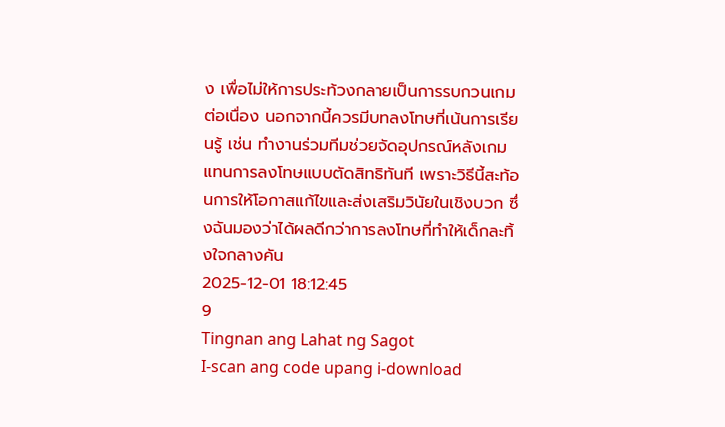ง เพื่อไม่ให้การประท้วงกลายเป็นการรบกวนเกมต่อเนื่อง นอกจากนี้ควรมีบทลงโทษที่เน้นการเรียนรู้ เช่น ทำงานร่วมทีมช่วยจัดอุปกรณ์หลังเกมแทนการลงโทษแบบตัดสิทธิทันที เพราะวิธีนี้สะท้อนการให้โอกาสแก้ไขและส่งเสริมวินัยในเชิงบวก ซึ่งฉันมองว่าได้ผลดีกว่าการลงโทษที่ทำให้เด็กละทิ้งใจกลางคัน
2025-12-01 18:12:45
9
Tingnan ang Lahat ng Sagot
I-scan ang code upang i-download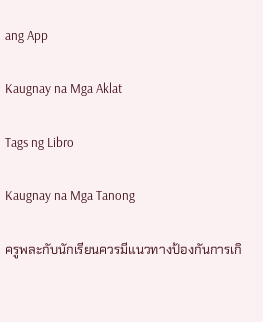ang App

Kaugnay na Mga Aklat

Tags ng Libro

Kaugnay na Mga Tanong

ครูพละกับนักเรียนควรมีแนวทางป้องกันการเกิ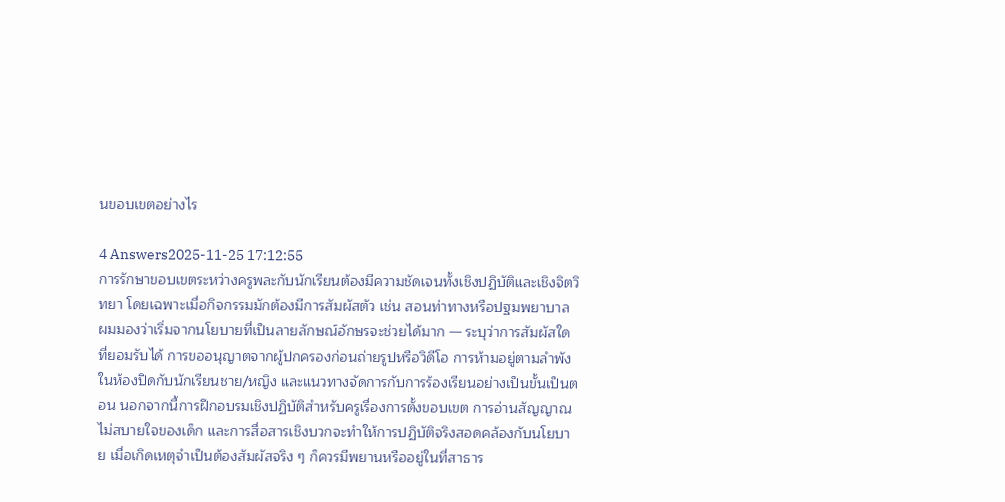นขอบเขตอย่างไร

4 Answers2025-11-25 17:12:55
การรักษาขอบเขตระหว่างครูพละกับนักเรียนต้องมีความชัดเจนทั้งเชิงปฏิบัติและเชิงจิตวิทยา โดยเฉพาะเมื่อกิจกรรมมักต้องมีการสัมผัสตัว เช่น สอนท่าทางหรือปฐมพยาบาล ผมมองว่าเริ่มจากนโยบายที่เป็นลายลักษณ์อักษรจะช่วยได้มาก — ระบุว่าการสัมผัสใดที่ยอมรับได้ การขออนุญาตจากผู้ปกครองก่อนถ่ายรูปหรือวิดีโอ การห้ามอยู่ตามลำพังในห้องปิดกับนักเรียนชาย/หญิง และแนวทางจัดการกับการร้องเรียนอย่างเป็นขั้นเป็นตอน นอกจากนี้การฝึกอบรมเชิงปฏิบัติสำหรับครูเรื่องการตั้งขอบเขต การอ่านสัญญาณไม่สบายใจของเด็ก และการสื่อสารเชิงบวกจะทำให้การปฏิบัติจริงสอดคล้องกับนโยบาย เมื่อเกิดเหตุจำเป็นต้องสัมผัสจริง ๆ ก็ควรมีพยานหรืออยู่ในที่สาธาร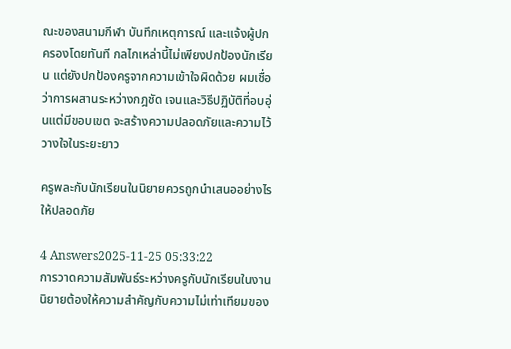ณะของสนามกีฬา บันทึกเหตุการณ์ และแจ้งผู้ปกครองโดยทันที กลไกเหล่านี้ไม่เพียงปกป้องนักเรียน แต่ยังปกป้องครูจากความเข้าใจผิดด้วย ผมเชื่อว่าการผสานระหว่างกฎชัด เจนและวิธีปฏิบัติที่อบอุ่นแต่มีขอบเขต จะสร้างความปลอดภัยและความไว้วางใจในระยะยาว

ครูพละกับนักเรียนในนิยายควรถูกนำเสนออย่างไรให้ปลอดภัย

4 Answers2025-11-25 05:33:22
การวาดความสัมพันธ์ระหว่างครูกับนักเรียนในงานนิยายต้องให้ความสำคัญกับความไม่เท่าเทียมของ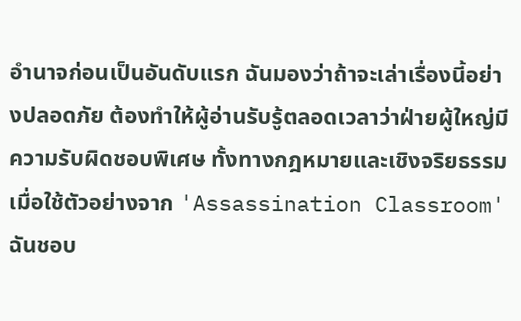อำนาจก่อนเป็นอันดับแรก ฉันมองว่าถ้าจะเล่าเรื่องนี้อย่างปลอดภัย ต้องทำให้ผู้อ่านรับรู้ตลอดเวลาว่าฝ่ายผู้ใหญ่มีความรับผิดชอบพิเศษ ทั้งทางกฎหมายและเชิงจริยธรรม เมื่อใช้ตัวอย่างจาก 'Assassination Classroom' ฉันชอบ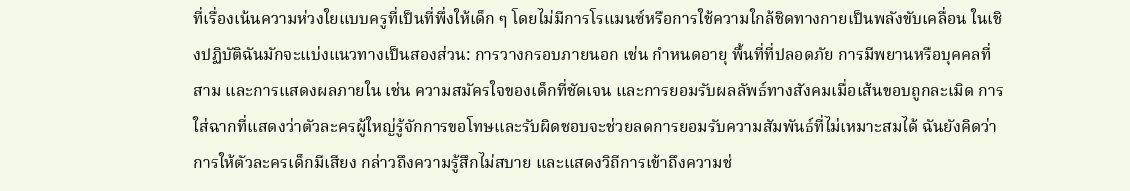ที่เรื่องเน้นความห่วงใยแบบครูที่เป็นที่พึ่งให้เด็ก ๆ โดยไม่มีการโรแมนซ์หรือการใช้ความใกล้ชิดทางกายเป็นพลังขับเคลื่อน ในเชิงปฏิบัติฉันมักจะแบ่งแนวทางเป็นสองส่วน: การวางกรอบภายนอก เช่น กำหนดอายุ พื้นที่ที่ปลอดภัย การมีพยานหรือบุคคลที่สาม และการแสดงผลภายใน เช่น ความสมัครใจของเด็กที่ชัดเจน และการยอมรับผลลัพธ์ทางสังคมเมื่อเส้นขอบถูกละเมิด การใส่ฉากที่แสดงว่าตัวละครผู้ใหญ่รู้จักการขอโทษและรับผิดชอบจะช่วยลดการยอมรับความสัมพันธ์ที่ไม่เหมาะสมได้ ฉันยังคิดว่าการให้ตัวละครเด็กมีเสียง กล่าวถึงความรู้สึกไม่สบาย และแสดงวิถีการเข้าถึงความช่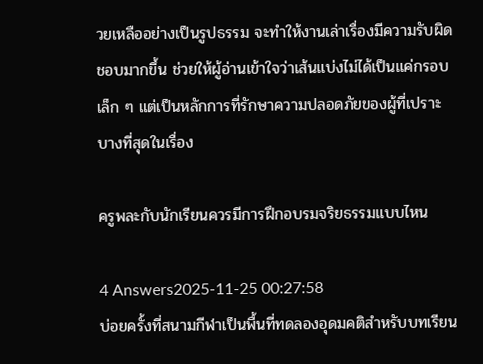วยเหลืออย่างเป็นรูปธรรม จะทำให้งานเล่าเรื่องมีความรับผิดชอบมากขึ้น ช่วยให้ผู้อ่านเข้าใจว่าเส้นแบ่งไม่ได้เป็นแค่กรอบเล็ก ๆ แต่เป็นหลักการที่รักษาความปลอดภัยของผู้ที่เปราะบางที่สุดในเรื่อง

ครูพละกับนักเรียนควรมีการฝึกอบรมจริยธรรมแบบไหน

4 Answers2025-11-25 00:27:58
บ่อยครั้งที่สนามกีฬาเป็นพื้นที่ทดลองอุดมคติสำหรับบทเรียน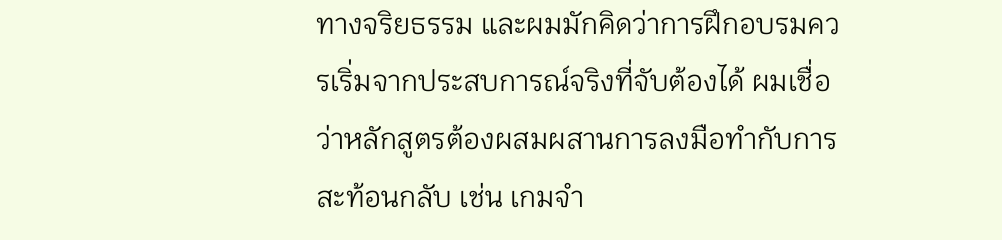ทางจริยธรรม และผมมักคิดว่าการฝึกอบรมควรเริ่มจากประสบการณ์จริงที่จับต้องได้ ผมเชื่อว่าหลักสูตรต้องผสมผสานการลงมือทำกับการสะท้อนกลับ เช่น เกมจำ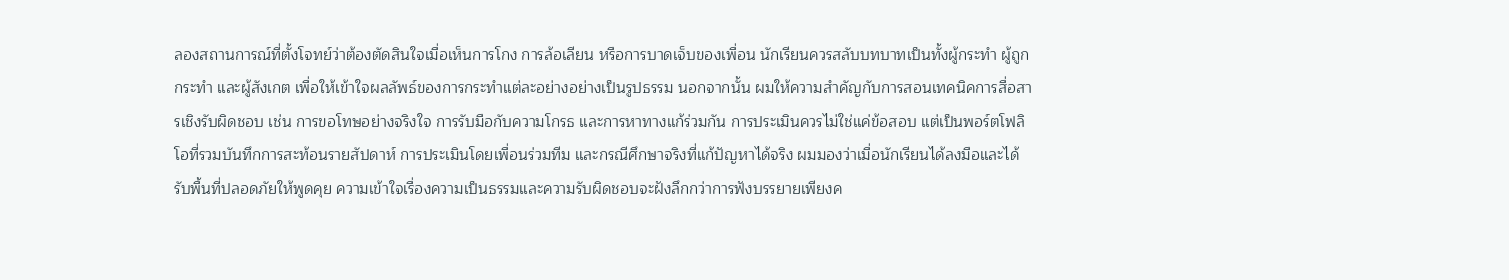ลองสถานการณ์ที่ตั้งโจทย์ว่าต้องตัดสินใจเมื่อเห็นการโกง การล้อเลียน หรือการบาดเจ็บของเพื่อน นักเรียนควรสลับบทบาทเป็นทั้งผู้กระทำ ผู้ถูกกระทำ และผู้สังเกต เพื่อให้เข้าใจผลลัพธ์ของการกระทำแต่ละอย่างอย่างเป็นรูปธรรม นอกจากนั้น ผมให้ความสำคัญกับการสอนเทคนิคการสื่อสารเชิงรับผิดชอบ เช่น การขอโทษอย่างจริงใจ การรับมือกับความโกรธ และการหาทางแก้ร่วมกัน การประเมินควรไม่ใช่แค่ข้อสอบ แต่เป็นพอร์ตโฟลิโอที่รวมบันทึกการสะท้อนรายสัปดาห์ การประเมินโดยเพื่อนร่วมทีม และกรณีศึกษาจริงที่แก้ปัญหาได้จริง ผมมองว่าเมื่อนักเรียนได้ลงมือและได้รับพื้นที่ปลอดภัยให้พูดคุย ความเข้าใจเรื่องความเป็นธรรมและความรับผิดชอบจะฝังลึกกว่าการฟังบรรยายเพียงค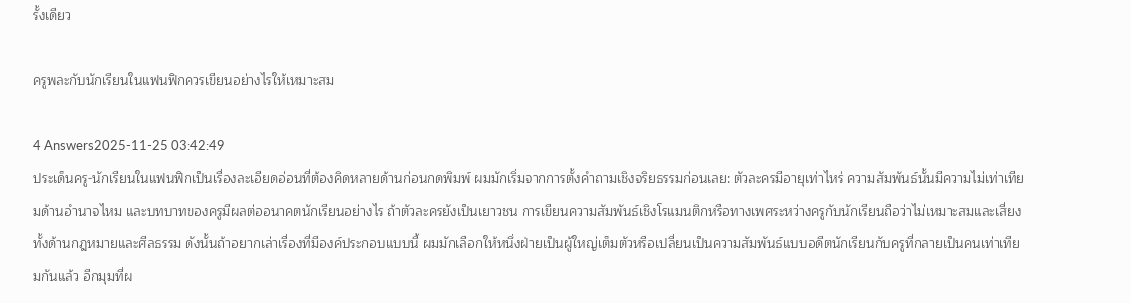รั้งเดียว

ครูพละกับนักเรียนในแฟนฟิกควรเขียนอย่างไรให้เหมาะสม

4 Answers2025-11-25 03:42:49
ประเด็นครู-นักเรียนในแฟนฟิกเป็นเรื่องละเอียดอ่อนที่ต้องคิดหลายด้านก่อนกดพิมพ์ ผมมักเริ่มจากการตั้งคำถามเชิงจริยธรรมก่อนเลย: ตัวละครมีอายุเท่าไหร่ ความสัมพันธ์นั้นมีความไม่เท่าเทียมด้านอำนาจไหม และบทบาทของครูมีผลต่ออนาคตนักเรียนอย่างไร ถ้าตัวละครยังเป็นเยาวชน การเขียนความสัมพันธ์เชิงโรแมนติกหรือทางเพศระหว่างครูกับนักเรียนถือว่าไม่เหมาะสมและเสี่ยงทั้งด้านกฎหมายและศีลธรรม ดังนั้นถ้าอยากเล่าเรื่องที่มีองค์ประกอบแบบนี้ ผมมักเลือกให้หนึ่งฝ่ายเป็นผู้ใหญ่เต็มตัวหรือเปลี่ยนเป็นความสัมพันธ์แบบอดีตนักเรียนกับครูที่กลายเป็นคนเท่าเทียมกันแล้ว อีกมุมที่ผ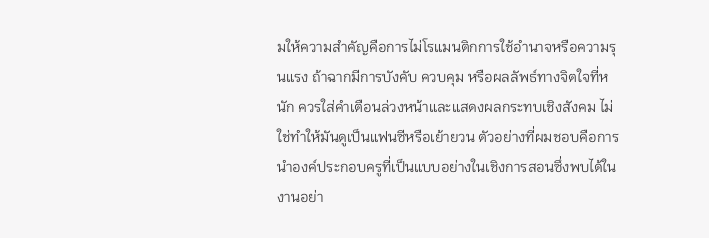มให้ความสำคัญคือการไม่โรแมนติกการใช้อำนาจหรือความรุนแรง ถ้าฉากมีการบังคับ ควบคุม หรือผลลัพธ์ทางจิตใจที่หนัก ควรใส่คำเตือนล่วงหน้าและแสดงผลกระทบเชิงสังคม ไม่ใช่ทำให้มันดูเป็นแฟนซีหรือเย้ายวน ตัวอย่างที่ผมชอบคือการนำองค์ประกอบครูที่เป็นแบบอย่างในเชิงการสอนซึ่งพบได้ในงานอย่า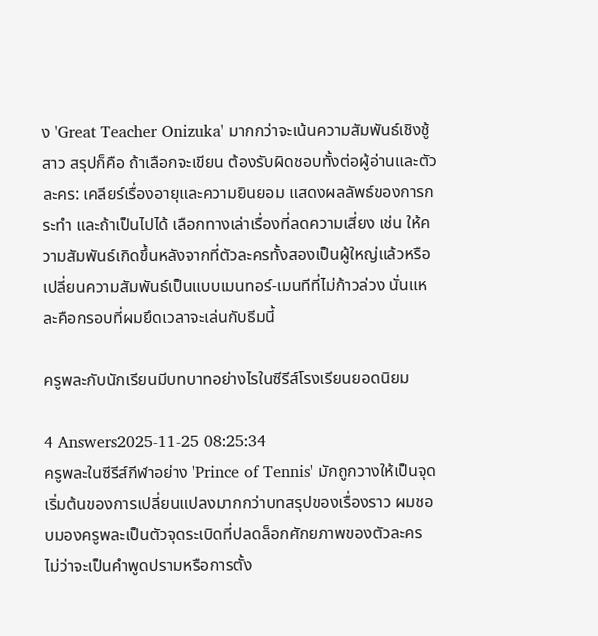ง 'Great Teacher Onizuka' มากกว่าจะเน้นความสัมพันธ์เชิงชู้สาว สรุปก็คือ ถ้าเลือกจะเขียน ต้องรับผิดชอบทั้งต่อผู้อ่านและตัวละคร: เคลียร์เรื่องอายุและความยินยอม แสดงผลลัพธ์ของการกระทำ และถ้าเป็นไปได้ เลือกทางเล่าเรื่องที่ลดความเสี่ยง เช่น ให้ความสัมพันธ์เกิดขึ้นหลังจากที่ตัวละครทั้งสองเป็นผู้ใหญ่แล้วหรือเปลี่ยนความสัมพันธ์เป็นแบบเมนทอร์-เมนทีที่ไม่ก้าวล่วง นั่นแหละคือกรอบที่ผมยึดเวลาจะเล่นกับธีมนี้

ครูพละกับนักเรียนมีบทบาทอย่างไรในซีรีส์โรงเรียนยอดนิยม

4 Answers2025-11-25 08:25:34
ครูพละในซีรีส์กีฬาอย่าง 'Prince of Tennis' มักถูกวางให้เป็นจุดเริ่มต้นของการเปลี่ยนแปลงมากกว่าบทสรุปของเรื่องราว ผมชอบมองครูพละเป็นตัวจุดระเบิดที่ปลดล็อกศักยภาพของตัวละคร ไม่ว่าจะเป็นคำพูดปรามหรือการตั้ง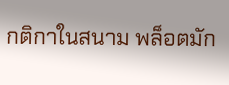กติกาในสนาม พล็อตมัก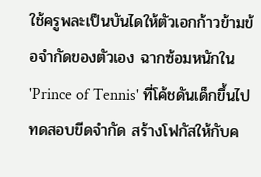ใช้ครูพละเป็นบันไดให้ตัวเอกก้าวข้ามข้อจำกัดของตัวเอง ฉากซ้อมหนักใน 'Prince of Tennis' ที่โค้ชดันเด็กขึ้นไปทดสอบขีดจำกัด สร้างโฟกัสให้กับค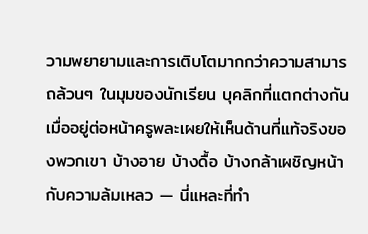วามพยายามและการเติบโตมากกว่าความสามารถล้วนๆ ในมุมของนักเรียน บุคลิกที่แตกต่างกันเมื่ออยู่ต่อหน้าครูพละเผยให้เห็นด้านที่แท้จริงของพวกเขา บ้างอาย บ้างดื้อ บ้างกล้าเผชิญหน้ากับความล้มเหลว — นี่แหละที่ทำ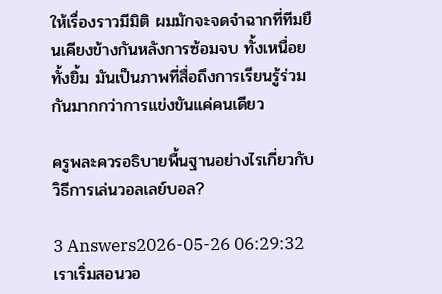ให้เรื่องราวมีมิติ ผมมักจะจดจำฉากที่ทีมยืนเคียงข้างกันหลังการซ้อมจบ ทั้งเหนื่อยทั้งยิ้ม มันเป็นภาพที่สื่อถึงการเรียนรู้ร่วมกันมากกว่าการแข่งขันแค่คนเดียว

ครูพละควรอธิบายพื้นฐานอย่างไรเกี่ยวกับ วิธีการเล่นวอลเลย์บอล?

3 Answers2026-05-26 06:29:32
เราเริ่มสอนวอ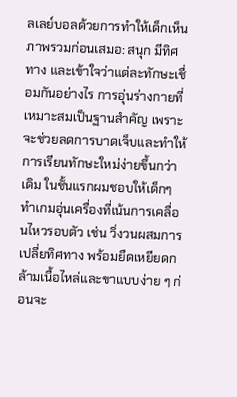ลเลย์บอลด้วยการทำให้เด็กเห็นภาพรวมก่อนเสมอ: สนุก มีทิศทาง และเข้าใจว่าแต่ละทักษะเชื่อมกันอย่างไร การอุ่นร่างกายที่เหมาะสมเป็นฐานสำคัญ เพราะจะช่วยลดการบาดเจ็บและทำให้การเรียนทักษะใหม่ง่ายขึ้นกว่าเดิม ในชั้นแรกผมชอบให้เด็กๆ ทำเกมอุ่นเครื่องที่เน้นการเคลื่อนไหวรอบตัว เช่น วิ่งวนผสมการเปลี่ยทิศทาง พร้อมยืดเหยียดกล้ามเนื้อไหล่และขาแบบง่าย ๆ ก่อนจะ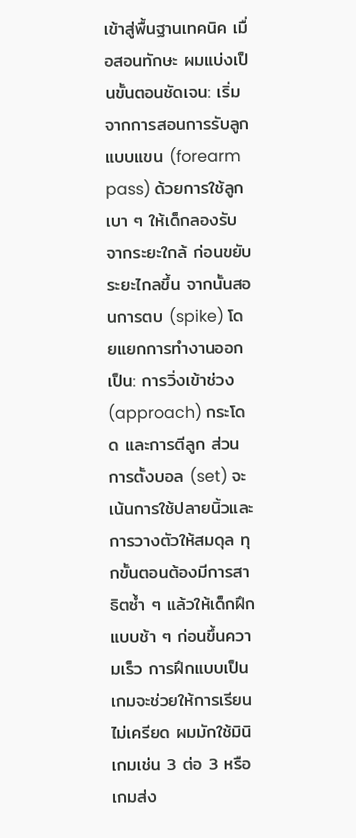เข้าสู่พื้นฐานเทคนิค เมื่อสอนทักษะ ผมแบ่งเป็นขั้นตอนชัดเจน: เริ่มจากการสอนการรับลูกแบบแขน (forearm pass) ด้วยการใช้ลูกเบา ๆ ให้เด็กลองรับจากระยะใกล้ ก่อนขยับระยะไกลขึ้น จากนั้นสอนการตบ (spike) โดยแยกการทำงานออกเป็น: การวิ่งเข้าช่วง (approach) กระโดด และการตีลูก ส่วนการตั้งบอล (set) จะเน้นการใช้ปลายนิ้วและการวางตัวให้สมดุล ทุกขั้นตอนต้องมีการสาธิตซ้ำ ๆ แล้วให้เด็กฝึกแบบช้า ๆ ก่อนขึ้นความเร็ว การฝึกแบบเป็นเกมจะช่วยให้การเรียนไม่เครียด ผมมักใช้มินิเกมเช่น 3 ต่อ 3 หรือเกมส่ง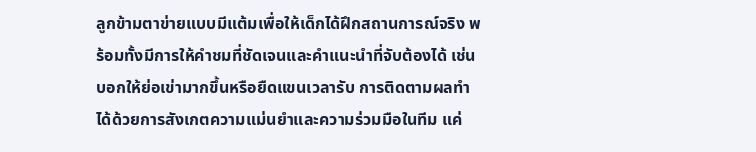ลูกข้ามตาข่ายแบบมีแต้มเพื่อให้เด็กได้ฝึกสถานการณ์จริง พร้อมทั้งมีการให้คำชมที่ชัดเจนและคำแนะนำที่จับต้องได้ เช่น บอกให้ย่อเข่ามากขึ้นหรือยืดแขนเวลารับ การติดตามผลทำได้ด้วยการสังเกตความแม่นยำและความร่วมมือในทีม แค่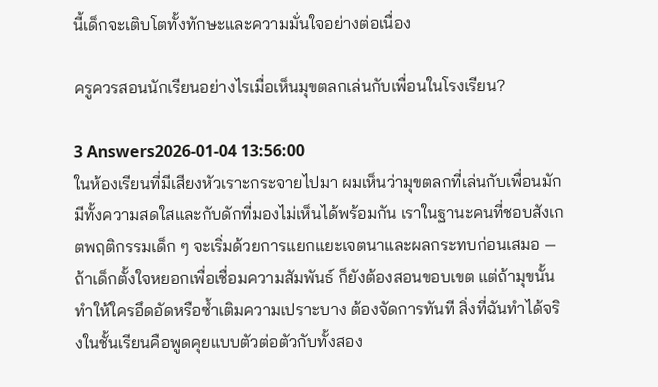นี้เด็กจะเติบโตทั้งทักษะและความมั่นใจอย่างต่อเนื่อง

ครูควรสอนนักเรียนอย่างไรเมื่อเห็นมุขตลกเล่นกับเพื่อนในโรงเรียน?

3 Answers2026-01-04 13:56:00
ในห้องเรียนที่มีเสียงหัวเราะกระจายไปมา ผมเห็นว่ามุขตลกที่เล่นกับเพื่อนมักมีทั้งความสดใสและกับดักที่มองไม่เห็นได้พร้อมกัน เราในฐานะคนที่ชอบสังเกตพฤติกรรมเด็ก ๆ จะเริ่มด้วยการแยกแยะเจตนาและผลกระทบก่อนเสมอ — ถ้าเด็กตั้งใจหยอกเพื่อเชื่อมความสัมพันธ์ ก็ยังต้องสอนขอบเขต แต่ถ้ามุขนั้นทำให้ใครอึดอัดหรือซ้ำเติมความเปราะบาง ต้องจัดการทันที สิ่งที่ฉันทำได้จริงในชั้นเรียนคือพูดคุยแบบตัวต่อตัวกับทั้งสอง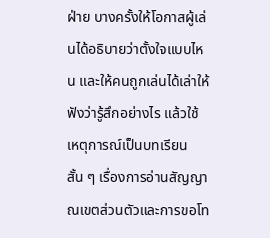ฝ่าย บางครั้งให้โอกาสผู้เล่นได้อธิบายว่าตั้งใจแบบไหน และให้คนถูกเล่นได้เล่าให้ฟังว่ารู้สึกอย่างไร แล้วใช้เหตุการณ์เป็นบทเรียนสั้น ๆ เรื่องการอ่านสัญญาณเขตส่วนตัวและการขอโท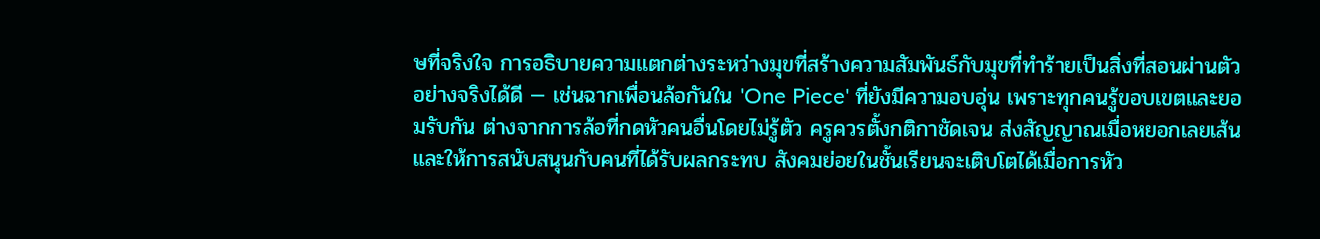ษที่จริงใจ การอธิบายความแตกต่างระหว่างมุขที่สร้างความสัมพันธ์กับมุขที่ทำร้ายเป็นสิ่งที่สอนผ่านตัวอย่างจริงได้ดี — เช่นฉากเพื่อนล้อกันใน 'One Piece' ที่ยังมีความอบอุ่น เพราะทุกคนรู้ขอบเขตและยอมรับกัน ต่างจากการล้อที่กดหัวคนอื่นโดยไม่รู้ตัว ครูควรตั้งกติกาชัดเจน ส่งสัญญาณเมื่อหยอกเลยเส้น และให้การสนับสนุนกับคนที่ได้รับผลกระทบ สังคมย่อยในชั้นเรียนจะเติบโตได้เมื่อการหัว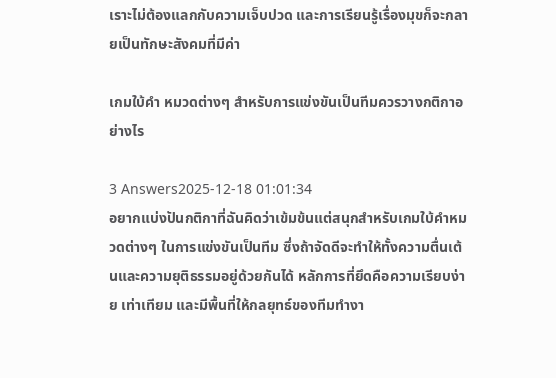เราะไม่ต้องแลกกับความเจ็บปวด และการเรียนรู้เรื่องมุขก็จะกลายเป็นทักษะสังคมที่มีค่า

เกมใบ้คํา หมวดต่างๆ สำหรับการแข่งขันเป็นทีมควรวางกติกาอย่างไร

3 Answers2025-12-18 01:01:34
อยากแบ่งปันกติกาที่ฉันคิดว่าเข้มข้นแต่สนุกสำหรับเกมใบ้คำหมวดต่างๆ ในการแข่งขันเป็นทีม ซึ่งถ้าจัดดีจะทำให้ทั้งความตื่นเต้นและความยุติธรรมอยู่ด้วยกันได้ หลักการที่ยึดคือความเรียบง่าย เท่าเทียม และมีพื้นที่ให้กลยุทธ์ของทีมทำงา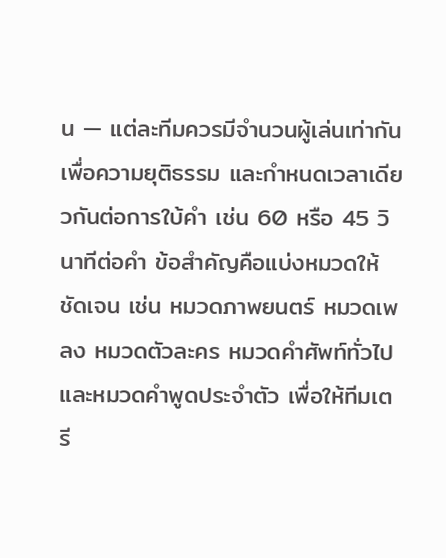น — แต่ละทีมควรมีจำนวนผู้เล่นเท่ากันเพื่อความยุติธรรม และกำหนดเวลาเดียวกันต่อการใบ้คำ เช่น 60 หรือ 45 วินาทีต่อคำ ข้อสำคัญคือแบ่งหมวดให้ชัดเจน เช่น หมวดภาพยนตร์ หมวดเพลง หมวดตัวละคร หมวดคำศัพท์ทั่วไป และหมวดคำพูดประจำตัว เพื่อให้ทีมเตรี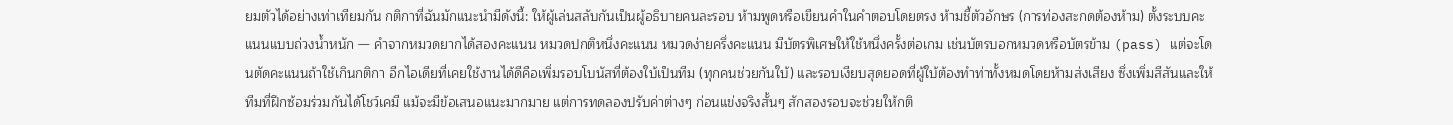ยมตัวได้อย่างเท่าเทียมกัน กติกาที่ฉันมักแนะนำมีดังนี้: ให้ผู้เล่นสลับกันเป็นผู้อธิบายคนละรอบ ห้ามพูดหรือเขียนคำในคำตอบโดยตรง ห้ามชี้ตัวอักษร (การท่องสะกดต้องห้าม) ตั้งระบบคะแนนแบบถ่วงน้ำหนัก — คำจากหมวดยากได้สองคะแนน หมวดปกติหนึ่งคะแนน หมวดง่ายครึ่งคะแนน มีบัตรพิเศษให้ใช้หนึ่งครั้งต่อเกม เช่นบัตรบอกหมวดหรือบัตรข้าม (pass) แต่จะโดนตัดคะแนนถ้าใช้เกินกติกา อีกไอเดียที่เคยใช้งานได้ดีคือเพิ่มรอบโบนัสที่ต้องใบ้เป็นทีม (ทุกคนช่วยกันใบ้) และรอบเงียบสุดยอดที่ผู้ใบ้ต้องทำท่าทั้งหมดโดยห้ามส่งเสียง ซึ่งเพิ่มสีสันและให้ทีมที่ฝึกซ้อมร่วมกันได้โชว์เคมี แม้จะมีข้อเสนอแนะมากมาย แต่การทดลองปรับค่าต่างๆ ก่อนแข่งจริงสั้นๆ สักสองรอบจะช่วยให้กติ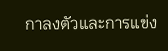กาลงตัวและการแข่ง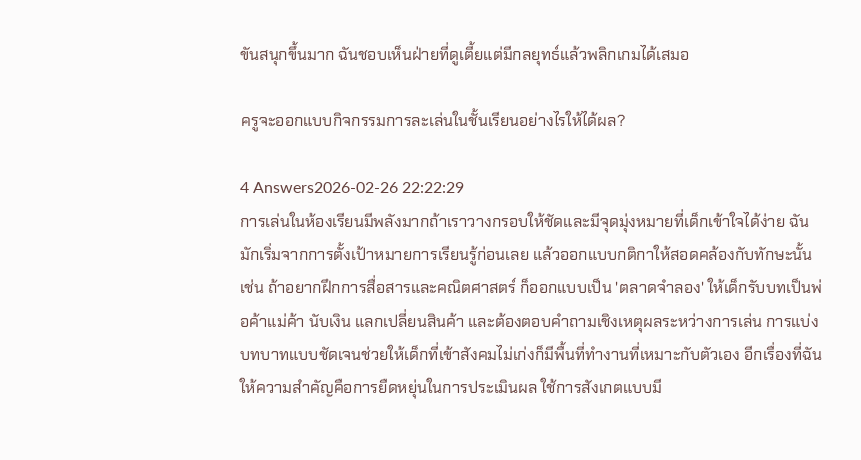ขันสนุกขึ้นมาก ฉันชอบเห็นฝ่ายที่ดูเตี้ยแต่มีกลยุทธ์แล้วพลิกเกมได้เสมอ

ครูจะออกแบบกิจกรรมการละเล่นในชั้นเรียนอย่างไรให้ได้ผล?

4 Answers2026-02-26 22:22:29
การเล่นในห้องเรียนมีพลังมากถ้าเราวางกรอบให้ชัดและมีจุดมุ่งหมายที่เด็กเข้าใจได้ง่าย ฉันมักเริ่มจากการตั้งเป้าหมายการเรียนรู้ก่อนเลย แล้วออกแบบกติกาให้สอดคล้องกับทักษะนั้น เช่น ถ้าอยากฝึกการสื่อสารและคณิตศาสตร์ ก็ออกแบบเป็น 'ตลาดจำลอง' ให้เด็กรับบทเป็นพ่อค้าแม่ค้า นับเงิน แลกเปลี่ยนสินค้า และต้องตอบคำถามเชิงเหตุผลระหว่างการเล่น การแบ่งบทบาทแบบชัดเจนช่วยให้เด็กที่เข้าสังคมไม่เก่งก็มีพื้นที่ทำงานที่เหมาะกับตัวเอง อีกเรื่องที่ฉันให้ความสำคัญคือการยืดหยุ่นในการประเมินผล ใช้การสังเกตแบบมี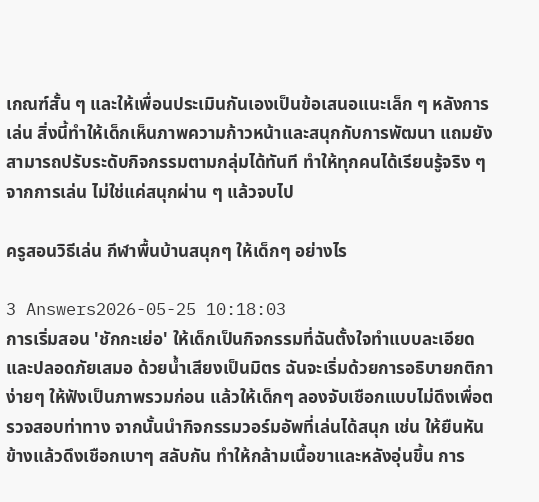เกณฑ์สั้น ๆ และให้เพื่อนประเมินกันเองเป็นข้อเสนอแนะเล็ก ๆ หลังการเล่น สิ่งนี้ทำให้เด็กเห็นภาพความก้าวหน้าและสนุกกับการพัฒนา แถมยังสามารถปรับระดับกิจกรรมตามกลุ่มได้ทันที ทำให้ทุกคนได้เรียนรู้จริง ๆ จากการเล่น ไม่ใช่แค่สนุกผ่าน ๆ แล้วจบไป

ครูสอนวิธีเล่น กีฬาพื้นบ้านสนุกๆ ให้เด็กๆ อย่างไร

3 Answers2026-05-25 10:18:03
การเริ่มสอน 'ชักกะเย่อ' ให้เด็กเป็นกิจกรรมที่ฉันตั้งใจทำแบบละเอียดและปลอดภัยเสมอ ด้วยน้ำเสียงเป็นมิตร ฉันจะเริ่มด้วยการอธิบายกติกาง่ายๆ ให้ฟังเป็นภาพรวมก่อน แล้วให้เด็กๆ ลองจับเชือกแบบไม่ดึงเพื่อตรวจสอบท่าทาง จากนั้นนำกิจกรรมวอร์มอัพที่เล่นได้สนุก เช่น ให้ยืนหันข้างแล้วดึงเชือกเบาๆ สลับกัน ทำให้กล้ามเนื้อขาและหลังอุ่นขึ้น การ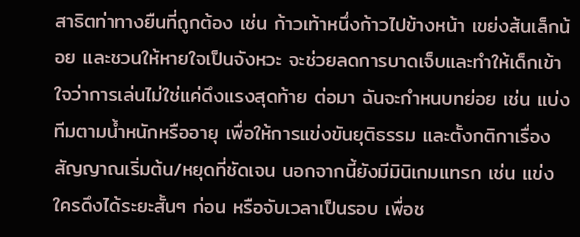สาธิตท่าทางยืนที่ถูกต้อง เช่น ก้าวเท้าหนึ่งก้าวไปข้างหน้า เขย่งส้นเล็กน้อย และชวนให้หายใจเป็นจังหวะ จะช่วยลดการบาดเจ็บและทำให้เด็กเข้าใจว่าการเล่นไม่ใช่แค่ดึงแรงสุดท้าย ต่อมา ฉันจะกำหนบทย่อย เช่น แบ่งทีมตามน้ำหนักหรืออายุ เพื่อให้การแข่งขันยุติธรรม และตั้งกติกาเรื่องสัญญาณเริ่มต้น/หยุดที่ชัดเจน นอกจากนี้ยังมีมินิเกมแทรก เช่น แข่งใครดึงได้ระยะสั้นๆ ก่อน หรือจับเวลาเป็นรอบ เพื่อช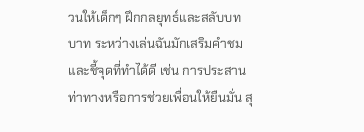วนให้เด็กๆ ฝึกกลยุทธ์และสลับบทบาท ระหว่างเล่นฉันมักเสริมคำชมและชี้จุดที่ทำได้ดี เช่น การประสานท่าทางหรือการช่วยเพื่อนให้ยืนมั่น สุ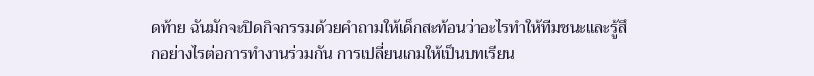ดท้าย ฉันมักจะปิดกิจกรรมด้วยคำถามให้เด็กสะท้อนว่าอะไรทำให้ทีมชนะและรู้สึกอย่างไรต่อการทำงานร่วมกัน การเปลี่ยนเกมให้เป็นบทเรียน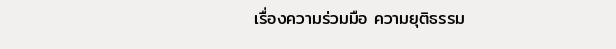เรื่องความร่วมมือ ความยุติธรรม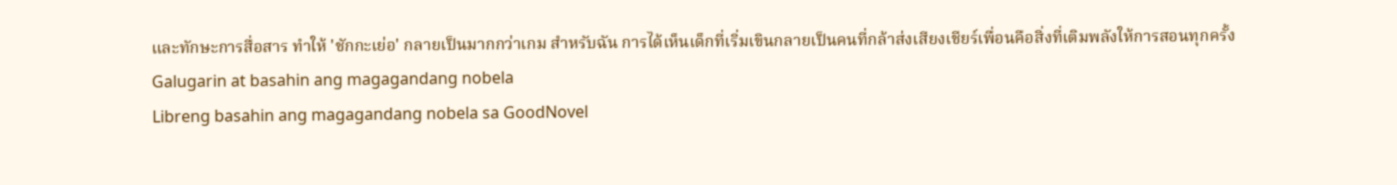และทักษะการสื่อสาร ทำให้ 'ชักกะเย่อ' กลายเป็นมากกว่าเกม สำหรับฉัน การได้เห็นเด็กที่เริ่มเขินกลายเป็นคนที่กล้าส่งเสียงเชียร์เพื่อนคือสิ่งที่เติมพลังให้การสอนทุกครั้ง
Galugarin at basahin ang magagandang nobela
Libreng basahin ang magagandang nobela sa GoodNovel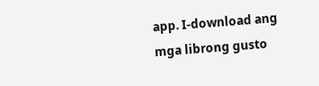app. I-download ang mga librong gusto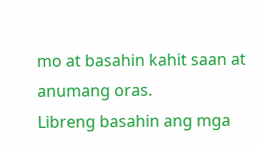mo at basahin kahit saan at anumang oras.
Libreng basahin ang mga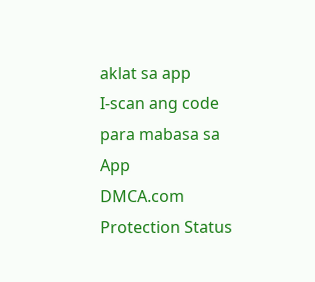aklat sa app
I-scan ang code para mabasa sa App
DMCA.com Protection Status